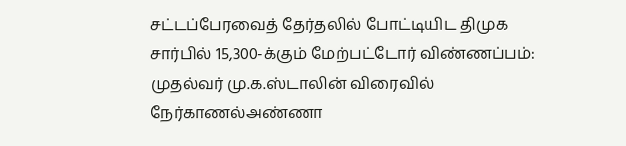சட்டப்பேரவைத் தேர்தலில் போட்டியிட திமுக சார்பில் 15,300-க்கும் மேற்பட்டோர் விண்ணப்பம்: முதல்வர் மு.க.ஸ்டாலின் விரைவில் நேர்காணல்அண்ணா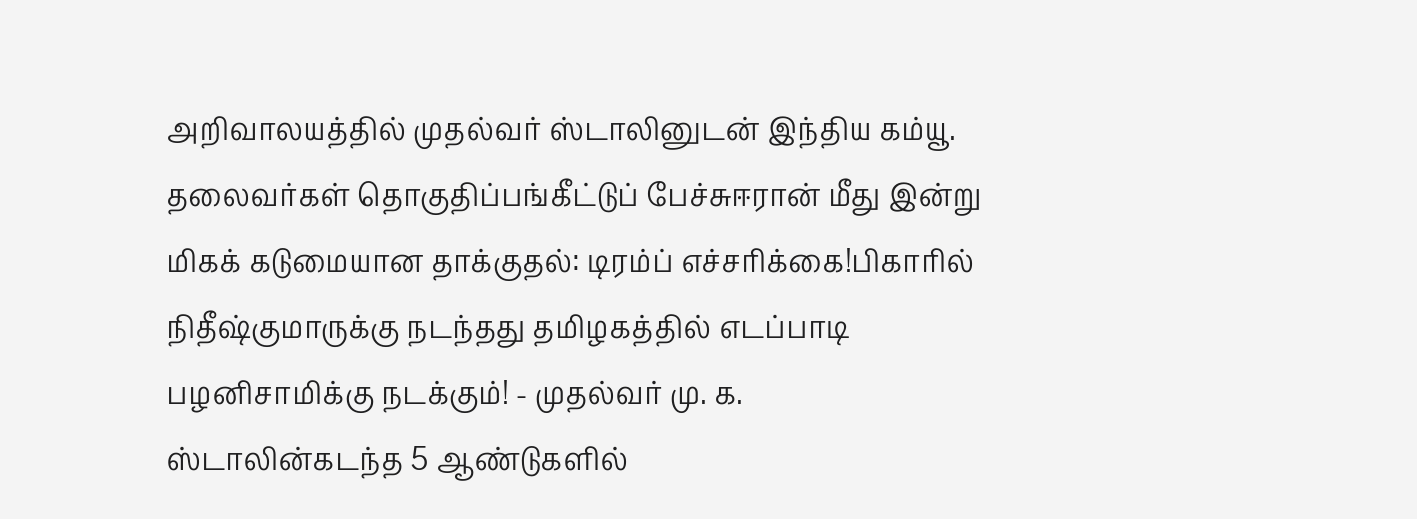அறிவாலயத்தில் முதல்வர் ஸ்டாலினுடன் இந்திய கம்யூ. தலைவர்கள் தொகுதிப்பங்கீட்டுப் பேச்சுஈரான் மீது இன்று மிகக் கடுமையான தாக்குதல்: டிரம்ப் எச்சரிக்கை!பிகாரில் நிதீஷ்குமாருக்கு நடந்தது தமிழகத்தில் எடப்பாடி பழனிசாமிக்கு நடக்கும்! - முதல்வர் மு. க. ஸ்டாலின்கடந்த 5 ஆண்டுகளில்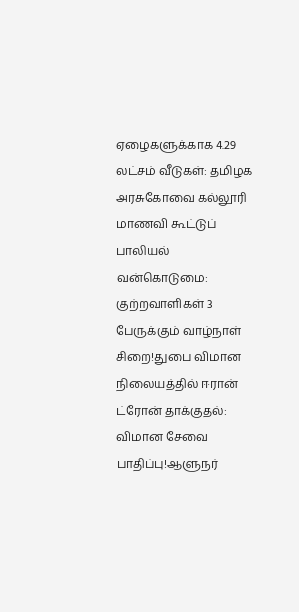ஏழைகளுக்காக 4.29 லட்சம் வீடுகள்: தமிழக அரசுகோவை கல்லூரி மாணவி கூட்டுப் பாலியல் வன்கொடுமை: குற்றவாளிகள் 3 பேருக்கும் வாழ்நாள் சிறை!துபை விமான நிலையத்தில் ஈரான் ட்ரோன் தாக்குதல்: விமான சேவை பாதிப்பு!ஆளுநர்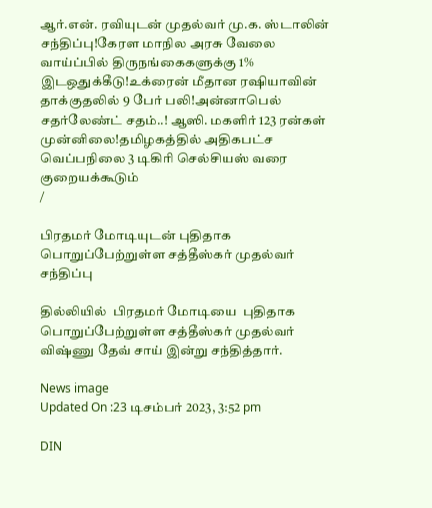ஆர்.என். ரவியுடன் முதல்வர் மு.க. ஸ்டாலின் சந்திப்பு!கேரள மாநில அரசு வேலை வாய்ப்பில் திருநங்கைகளுக்கு 1% இடஒதுக்கீடு!உக்ரைன் மீதான ரஷியாவின் தாக்குதலில் 9 பேர் பலி!அன்னாபெல் சதர்லேண்ட் சதம்..! ஆஸி. மகளிர் 123 ரன்கள் முன்னிலை!தமிழகத்தில் அதிகபட்ச வெப்பநிலை 3 டிகிரி செல்சியஸ் வரை குறையக்கூடும்
/

பிரதமர் மோடியுடன் புதிதாக பொறுப்பேற்றுள்ள சத்தீஸ்கர் முதல்வர் சந்திப்பு

தில்லியில்  பிரதமர் மோடியை  புதிதாக பொறுப்பேற்றுள்ள சத்தீஸ்கர் முதல்வர் விஷ்ணு தேவ் சாய் இன்று சந்தித்தார்.

News image
Updated On :23 டிசம்பர் 2023, 3:52 pm

DIN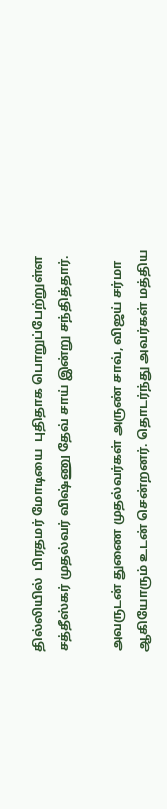தில்லியில்  பிரதமர் மோடியை  புதிதாக பொறுப்பேற்றுள்ள சத்தீஸ்கர் முதல்வர் விஷ்ணு தேவ் சாய் இன்று சந்தித்தார்.

அவருடன் துணை முதல்வர்கள் அருண் சாவ், விஜய் சர்மா ஆகியோரும் உடன் சென்றனர். தொடர்ந்து அவர்கள் மத்திய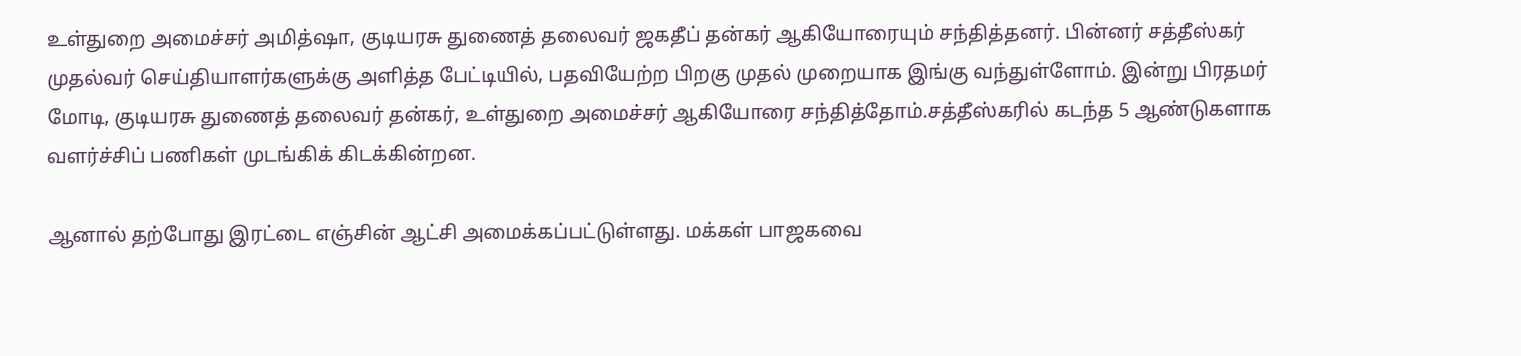உள்துறை அமைச்சர் அமித்ஷா, குடியரசு துணைத் தலைவர் ஜகதீப் தன்கர் ஆகியோரையும் சந்தித்தனர். பின்னர் சத்தீஸ்கர் முதல்வர் செய்தியாளர்களுக்கு அளித்த பேட்டியில், பதவியேற்ற பிறகு முதல் முறையாக இங்கு வந்துள்ளோம். இன்று பிரதமர் மோடி, குடியரசு துணைத் தலைவர் தன்கர், உள்துறை அமைச்சர் ஆகியோரை சந்தித்தோம்.சத்தீஸ்கரில் கடந்த 5 ஆண்டுகளாக வளர்ச்சிப் பணிகள் முடங்கிக் கிடக்கின்றன.

ஆனால் தற்போது இரட்டை எஞ்சின் ஆட்சி அமைக்கப்பட்டுள்ளது. மக்கள் பாஜகவை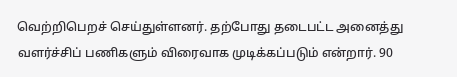வெற்றிபெறச் செய்துள்ளனர். தற்போது தடைபட்ட அனைத்து வளர்ச்சிப் பணிகளும் விரைவாக முடிக்கப்படும் என்றார். 90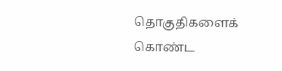தொகுதிகளைக் கொண்ட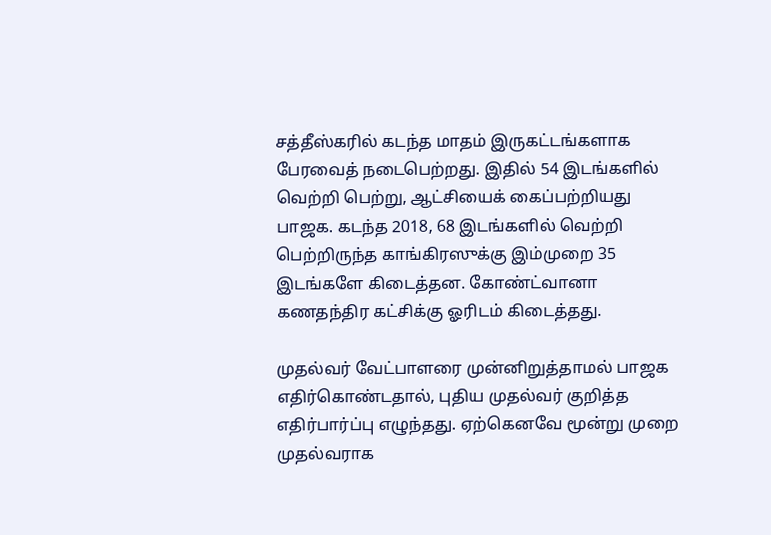சத்தீஸ்கரில் கடந்த மாதம் இருகட்டங்களாக பேரவைத் நடைபெற்றது. இதில் 54 இடங்களில் வெற்றி பெற்று, ஆட்சியைக் கைப்பற்றியது பாஜக. கடந்த 2018, 68 இடங்களில் வெற்றி பெற்றிருந்த காங்கிரஸுக்கு இம்முறை 35 இடங்களே கிடைத்தன. கோண்ட்வானா கணதந்திர கட்சிக்கு ஓரிடம் கிடைத்தது.

முதல்வர் வேட்பாளரை முன்னிறுத்தாமல் பாஜக எதிர்கொண்டதால், புதிய முதல்வர் குறித்த எதிர்பார்ப்பு எழுந்தது. ஏற்கெனவே மூன்று முறை முதல்வராக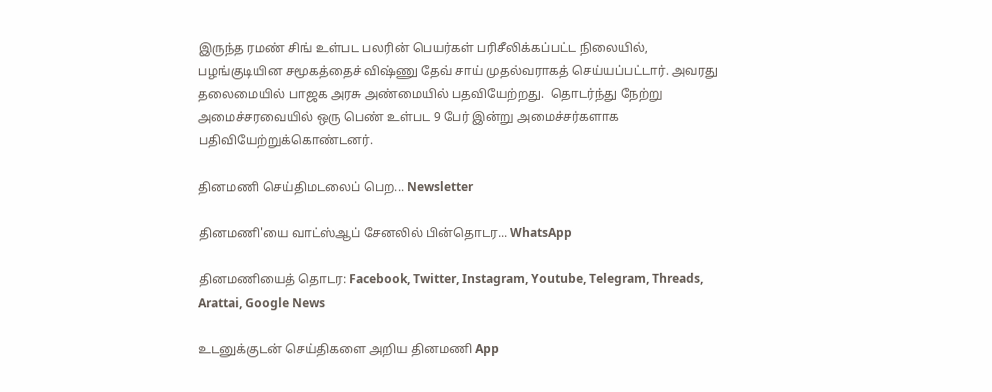இருந்த ரமண் சிங் உள்பட பலரின் பெயர்கள் பரிசீலிக்கப்பட்ட நிலையில், பழங்குடியின சமூகத்தைச் விஷ்ணு தேவ் சாய் முதல்வராகத் செய்யப்பட்டார். அவரது தலைமையில் பாஜக அரசு அண்மையில் பதவியேற்றது.  தொடர்ந்து நேற்று அமைச்சரவையில் ஒரு பெண் உள்பட 9 பேர் இன்று அமைச்சர்களாக பதிவியேற்றுக்கொண்டனர்.

தினமணி செய்திமடலைப் பெற... Newsletter

தினமணி'யை வாட்ஸ்ஆப் சேனலில் பின்தொடர... WhatsApp

தினமணியைத் தொடர: Facebook, Twitter, Instagram, Youtube, Telegram, Threads, Arattai, Google News

உடனுக்குடன் செய்திகளை அறிய தினமணி App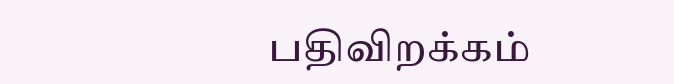பதிவிறக்கம்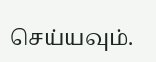செய்யவும்.